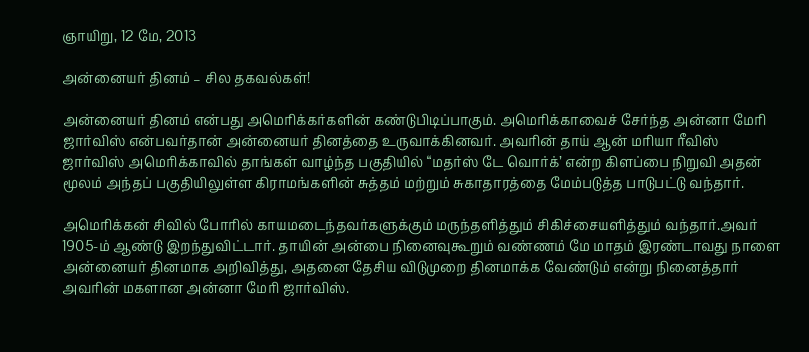ஞாயிறு, 12 மே, 2013

அன்னையர் தினம் – சில தகவல்கள்!

அன்னையர் தினம் என்பது அமெரிக்கர்களின் கண்டுபிடிப்பாகும். அமெரிக்காவைச் சேர்ந்த அன்னா மேரி ஜார்விஸ் என்பவர்தான் அன்னையர் தினத்தை உருவாக்கினவர். அவரின் தாய் ஆன் மரியா ரீவிஸ் ஜார்விஸ் அமெரிக்காவில் தாங்கள் வாழ்ந்த பகுதியில் “மதர்ஸ் டே வொர்க்’ என்ற கிளப்பை நிறுவி அதன் மூலம் அந்தப் பகுதியிலுள்ள கிராமங்களின் சுத்தம் மற்றும் சுகாதாரத்தை மேம்படுத்த பாடுபட்டு வந்தார்.

அமெரிக்கன் சிவில் போரில் காயமடைந்தவர்களுக்கும் மருந்தளித்தும் சிகிச்சையளித்தும் வந்தார்.அவர் 1905-ம் ஆண்டு இறந்துவிட்டார். தாயின் அன்பை நினைவுகூறும் வண்ணம் மே மாதம் இரண்டாவது நாளை அன்னையர் தினமாக அறிவித்து, அதனை தேசிய விடுமுறை தினமாக்க வேண்டும் என்று நினைத்தார் அவரின் மகளான அன்னா மேரி ஜார்விஸ்.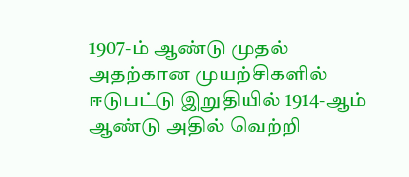1907-ம் ஆண்டு முதல் அதற்கான முயற்சிகளில் ஈடுபட்டு இறுதியில் 1914-ஆம் ஆண்டு அதில் வெற்றி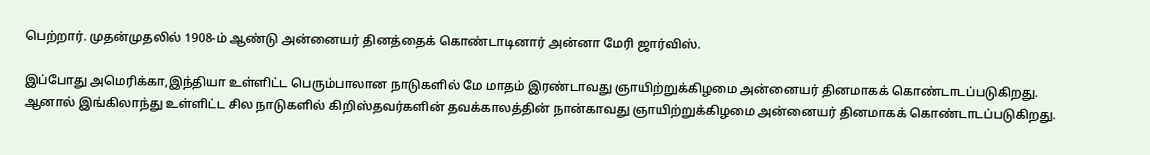பெற்றார். முதன்முதலில் 1908-ம் ஆண்டு அன்னையர் தினத்தைக் கொண்டாடினார் அன்னா மேரி ஜார்விஸ்.

இப்போது அமெரிக்கா,இந்தியா உள்ளிட்ட பெரும்பாலான நாடுகளில் மே மாதம் இரண்டாவது ஞாயிற்றுக்கிழமை அன்னையர் தினமாகக் கொண்டாடப்படுகிறது. ஆனால் இங்கிலாந்து உள்ளிட்ட சில நாடுகளில் கிறிஸ்தவர்களின் தவக்காலத்தின் நான்காவது ஞாயிற்றுக்கிழமை அன்னையர் தினமாகக் கொண்டாடப்படுகிறது.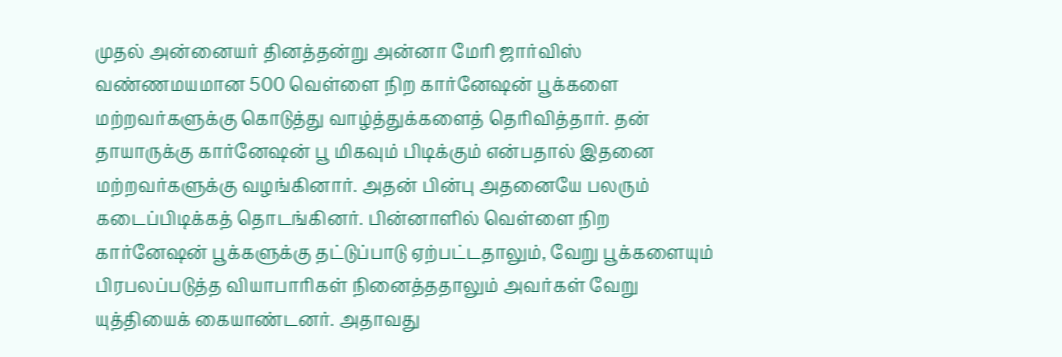முதல் அன்னையர் தினத்தன்று அன்னா மேரி ஜார்விஸ் வண்ணமயமான 500 வெள்ளை நிற கார்னேஷன் பூக்களை மற்றவர்களுக்கு கொடுத்து வாழ்த்துக்களைத் தெரிவித்தார். தன் தாயாருக்கு கார்னேஷன் பூ மிகவும் பிடிக்கும் என்பதால் இதனை மற்றவர்களுக்கு வழங்கினார். அதன் பின்பு அதனையே பலரும் கடைப்பிடிக்கத் தொடங்கினர். பின்னாளில் வெள்ளை நிற கார்னேஷன் பூக்களுக்கு தட்டுப்பாடு ஏற்பட்டதாலும், வேறு பூக்களையும் பிரபலப்படுத்த வியாபாரிகள் நினைத்ததாலும் அவர்கள் வேறு யுத்தியைக் கையாண்டனர். அதாவது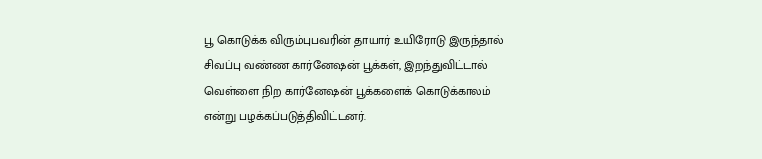பூ கொடுக்க விரும்புபவரின் தாயார் உயிரோடு இருந்தால் சிவப்பு வண்ண கார்னேஷன் பூக்கள், இறந்துவிட்டால் வெள்ளை நிற கார்னேஷன் பூக்களைக் கொடுக்காலம் என்று பழக்கப்படுத்திவிட்டனர்.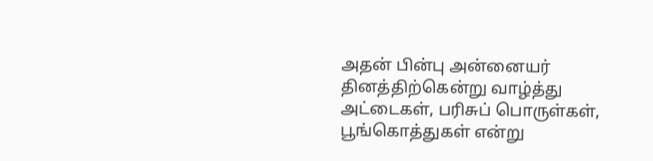அதன் பின்பு அன்னையர் தினத்திற்கென்று வாழ்த்து அட்டைகள், பரிசுப் பொருள்கள், பூங்கொத்துகள் என்று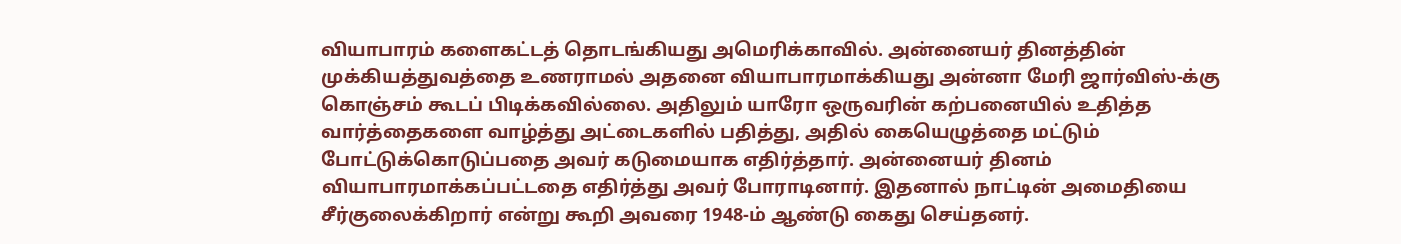வியாபாரம் களைகட்டத் தொடங்கியது அமெரிக்காவில். அன்னையர் தினத்தின் முக்கியத்துவத்தை உணராமல் அதனை வியாபாரமாக்கியது அன்னா மேரி ஜார்விஸ்-க்கு கொஞ்சம் கூடப் பிடிக்கவில்லை. அதிலும் யாரோ ஒருவரின் கற்பனையில் உதித்த வார்த்தைகளை வாழ்த்து அட்டைகளில் பதித்து, அதில் கையெழுத்தை மட்டும் போட்டுக்கொடுப்பதை அவர் கடுமையாக எதிர்த்தார். அன்னையர் தினம் வியாபாரமாக்கப்பட்டதை எதிர்த்து அவர் போராடினார். இதனால் நாட்டின் அமைதியை சீர்குலைக்கிறார் என்று கூறி அவரை 1948-ம் ஆண்டு கைது செய்தனர்.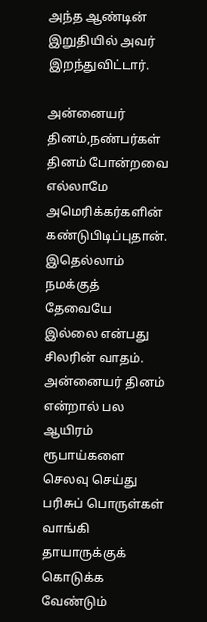அந்த ஆண்டின் இறுதியில் அவர் இறந்துவிட்டார்.

அன்னையர் தினம்,நண்பர்கள் தினம் போன்றவை எல்லாமே அமெரிக்கர்களின் கண்டுபிடிப்புதான். இதெல்லாம் நமக்குத் தேவையே இல்லை என்பது சிலரின் வாதம். அன்னையர் தினம் என்றால் பல ஆயிரம் ரூபாய்களை செலவு செய்து பரிசுப் பொருள்கள் வாங்கி தாயாருக்குக் கொடுக்க வேண்டும்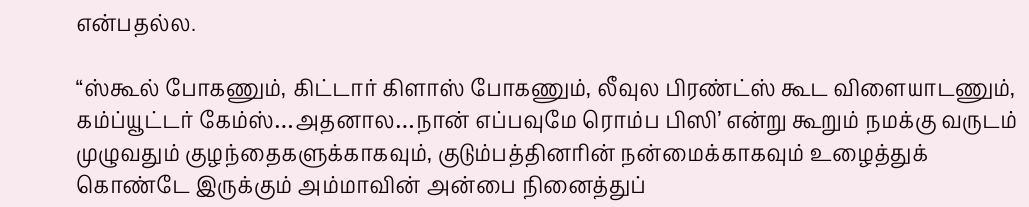என்பதல்ல.

“ஸ்கூல் போகணும், கிட்டார் கிளாஸ் போகணும், லீவுல பிரண்ட்ஸ் கூட விளையாடணும், கம்ப்யூட்டர் கேம்ஸ்…அதனால…நான் எப்பவுமே ரொம்ப பிஸி’ என்று கூறும் நமக்கு வருடம் முழுவதும் குழந்தைகளுக்காகவும், குடும்பத்தினரின் நன்மைக்காகவும் உழைத்துக் கொண்டே இருக்கும் அம்மாவின் அன்பை நினைத்துப்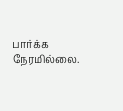பார்க்க நேரமில்லை.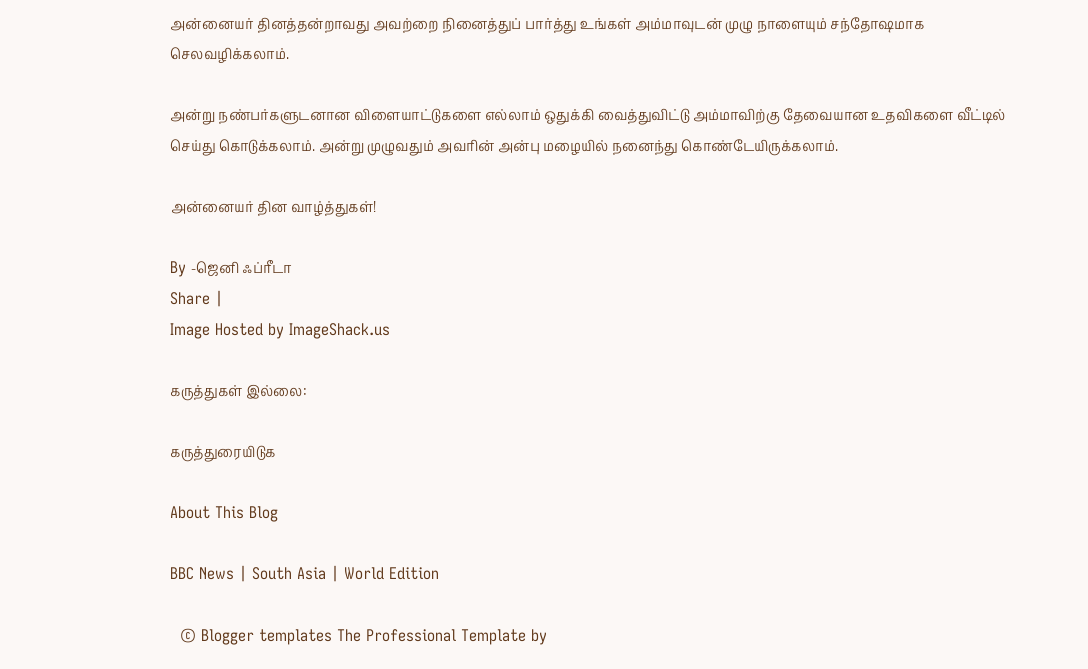அன்னையர் தினத்தன்றாவது அவற்றை நினைத்துப் பார்த்து உங்கள் அம்மாவுடன் முழு நாளையும் சந்தோஷமாக செலவழிக்கலாம்.

அன்று நண்பர்களுடனான விளையாட்டுகளை எல்லாம் ஒதுக்கி வைத்துவிட்டு அம்மாவிற்கு தேவையான உதவிகளை வீட்டில் செய்து கொடுக்கலாம். அன்று முழுவதும் அவரின் அன்பு மழையில் நனைந்து கொண்டேயிருக்கலாம்.

அன்னையர் தின வாழ்த்துகள்!

By -ஜெனி ஃப்ரீடா
Share |
Image Hosted by ImageShack.us

கருத்துகள் இல்லை:

கருத்துரையிடுக

About This Blog

BBC News | South Asia | World Edition

  © Blogger templates The Professional Template by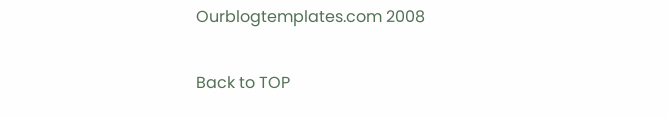Ourblogtemplates.com 2008

Back to TOP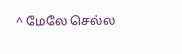^ மேலே செல்ல